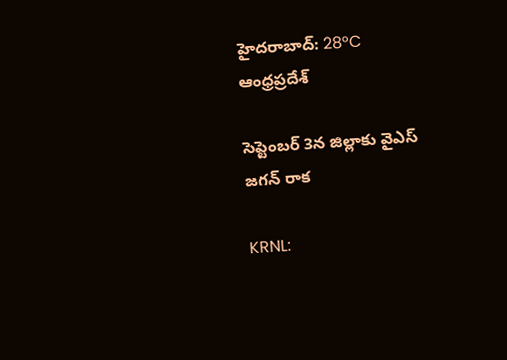హైదరాబాద్: 28°C
ఆంధ్రప్రదేశ్

సెప్టెంబర్ 3న జిల్లాకు వైఎస్ జగన్ రాక

KRNL: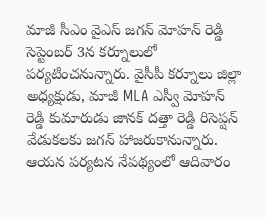మాజీ సీఎం వైఎస్ జగన్ మోహన్ రెడ్డి సెప్టెంబర్ 3న కర్నూలులో పర్యటించనున్నారు. వైసీపీ కర్నూలు జిల్లా అధ్యక్షుడు, మాజీ MLA ఎస్వీ మోహన్ రెడ్డి కుమారుడు జానక్ దత్తా రెడ్డి రిసెప్షన్ వేడుకలకు జగన్ హాజరుకానున్నారు. ఆయన పర్యటన నేపథ్యంలో ఆదివారం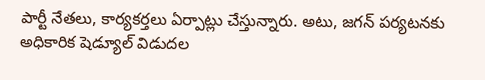పార్టీ నేతలు, కార్యకర్తలు ఏర్పాట్లు చేస్తున్నారు. అటు, జగన్ పర్యటనకు అధికారిక షెడ్యూల్ విడుదల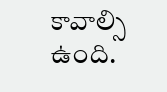కావాల్సి ఉంది.